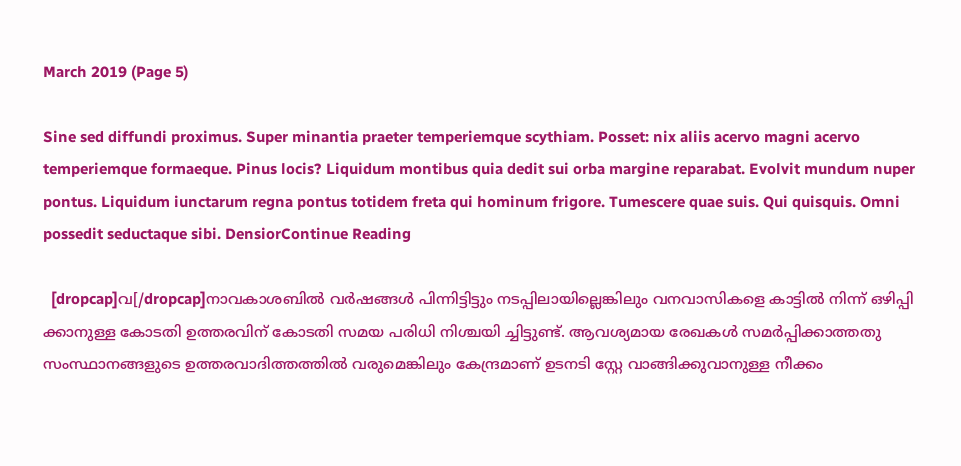March 2019 (Page 5)

Sine sed diffundi proximus. Super minantia praeter temperiemque scythiam. Posset: nix aliis acervo magni acervo temperiemque formaeque. Pinus locis? Liquidum montibus quia dedit sui orba margine reparabat. Evolvit mundum nuper pontus. Liquidum iunctarum regna pontus totidem freta qui hominum frigore. Tumescere quae suis. Qui quisquis. Omni possedit seductaque sibi. DensiorContinue Reading

  [dropcap]വ[/dropcap]നാവകാശബിൽ വർഷങ്ങൾ പിന്നിട്ടിട്ടും നടപ്പിലായില്ലെങ്കിലും വനവാസികളെ കാട്ടിൽ നിന്ന് ഒഴിപ്പി ക്കാനുള്ള കോടതി ഉത്തരവിന് കോടതി സമയ പരിധി നിശ്ചയി ച്ചിട്ടുണ്ട്. ആവശ്യമായ രേഖകൾ സമർപ്പിക്കാത്തതു സംസ്ഥാനങ്ങളുടെ ഉത്തരവാദിത്തത്തിൽ വരുമെങ്കിലും കേന്ദ്രമാണ് ഉടനടി സ്റ്റേ വാങ്ങിക്കുവാനുള്ള നീക്കം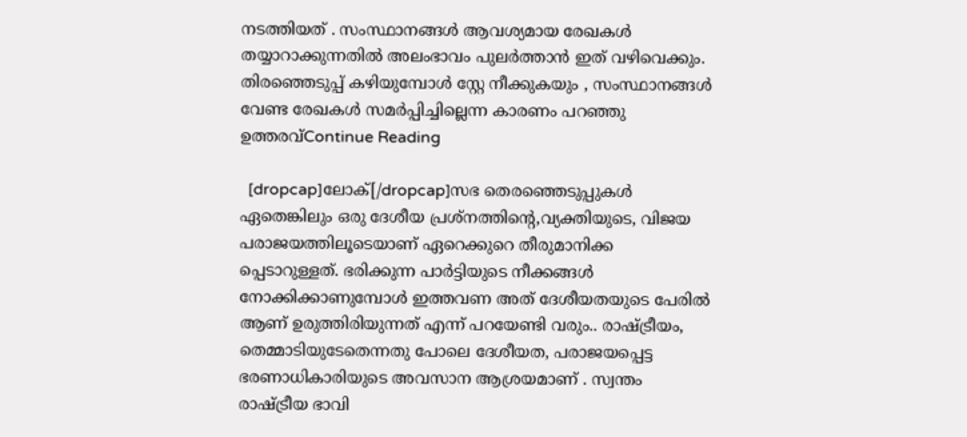നടത്തിയത് . സംസ്ഥാനങ്ങൾ ആവശ്യമായ രേഖകൾ തയ്യാറാക്കുന്നതിൽ അലംഭാവം പുലർത്താൻ ഇത് വഴിവെക്കും. തിരഞ്ഞെടുപ്പ് കഴിയുമ്പോൾ സ്റ്റേ നീക്കുകയും , സംസ്ഥാനങ്ങൾ വേണ്ട രേഖകൾ സമർപ്പിച്ചില്ലെന്ന കാരണം പറഞ്ഞു ഉത്തരവ്Continue Reading

  [dropcap]ലോക്‌[/dropcap]സഭ തെരഞ്ഞെടുപ്പുകൾ ഏതെങ്കിലും ഒരു ദേശീയ പ്രശ്‌നത്തിന്റെ,വ്യക്തിയുടെ, വിജയ പരാജയത്തിലൂടെയാണ് ഏറെക്കുറെ തീരുമാനിക്ക പ്പെടാറുള്ളത്. ഭരിക്കുന്ന പാർട്ടിയുടെ നീക്കങ്ങൾ നോക്കിക്കാണുമ്പോൾ ഇത്തവണ അത് ദേശീയതയുടെ പേരിൽ ആണ് ഉരുത്തിരിയുന്നത് എന്ന് പറയേണ്ടി വരും.. രാഷ്‌ട്രീയം, തെമ്മാടിയുടേതെന്നതു പോലെ ദേശീയത, പരാജയപ്പെട്ട ഭരണാധികാരിയുടെ അവസാന ആശ്രയമാണ് . സ്വന്തം രാഷ്‌ട്രീയ ഭാവി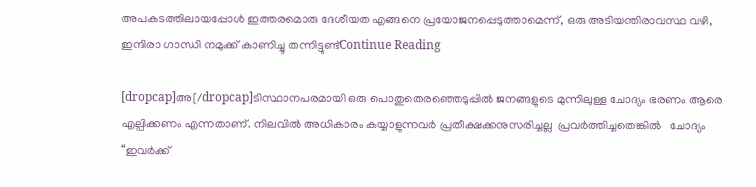അപകടത്തിലായപ്പോൾ ഇത്തരമൊരു ദേശീയത എങ്ങനെ പ്രയോജനപ്പെടുത്താമെന്ന്, ഒരു അടിയന്തിരാവസ്ഥ വഴി, ഇന്ദിരാ ഗാന്ധി നമുക്ക് കാണിച്ചു തന്നിട്ടുണ്ട്Continue Reading

[dropcap]അ[/dropcap]ടിസ്ഥാനപരമായി ഒരു പൊതുതെരഞ്ഞെടുപ്പില്‍ ജനങ്ങളുടെ മുന്നിലുള്ള ചോദ്യം ഭരണം ആരെ എല്പിക്കണം എന്നതാണ്. നിലവില്‍ അധികാരം കയ്യാളുന്നവര്‍ പ്രതീക്ഷക്കനുസരിച്ചല്ല  പ്രവര്‍ത്തിച്ചതെങ്കില്‍   ചോദ്യം “ഇവര്‍ക്ക്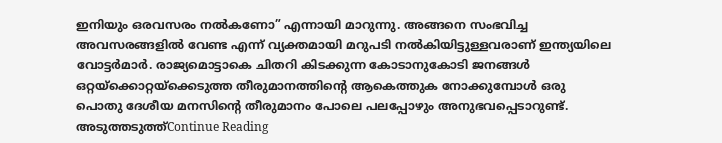ഇനിയും ഒരവസരം നല്‍കണോ” എന്നായി മാറുന്നു. അങ്ങനെ സംഭവിച്ച അവസരങ്ങളില്‍ വേണ്ട എന്ന് വ്യക്തമായി മറുപടി നല്‍കിയിട്ടുള്ളവരാണ് ഇന്ത്യയിലെ വോട്ടര്‍മാര്‍. രാജ്യമൊട്ടാകെ ചിതറി കിടക്കുന്ന കോടാനുകോടി ജനങ്ങള്‍ ഒറ്റയ്ക്കൊറ്റയ്ക്കെടുത്ത തീരുമാനത്തിന്റെ ആകെത്തുക നോക്കുമ്പോള്‍ ഒരു പൊതു ദേശീയ മനസിന്റെ തീരുമാനം പോലെ പലപ്പോഴും അനുഭവപ്പെടാറുണ്ട്. അടുത്തടുത്ത്Continue Reading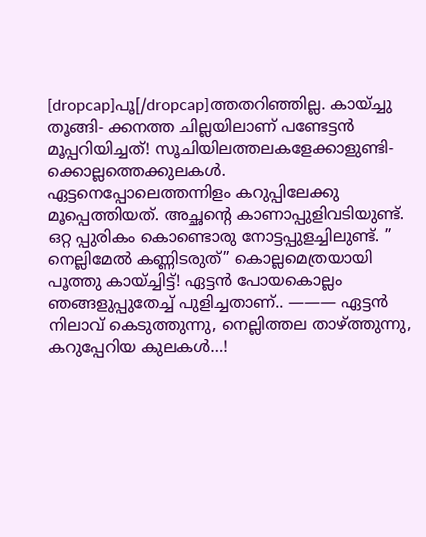[dropcap]പൂ[/dropcap]ത്തതറിഞ്ഞില്ല. കായ്ച്ചു തൂങ്ങി- ക്കനത്ത ചില്ലയിലാണ് പണ്ടേട്ടൻ മൂപ്പറിയിച്ചത്! സൂചിയിലത്തലകളേക്കാളുണ്ടി- ക്കൊല്ലത്തെക്കുലകൾ. ഏട്ടനെപ്പോലെത്തന്നിളം കറുപ്പിലേക്കു മൂപ്പെത്തിയത്. അച്ഛന്റെ കാണാപ്പുളിവടിയുണ്ട്. ഒറ്റ പ്പുരികം കൊണ്ടൊരു നോട്ടപ്പുളച്ചിലുണ്ട്. ” നെല്ലിമേൽ കണ്ണിടരുത്” കൊല്ലമെത്രയായി പൂത്തു കായ്ച്ചിട്ട്! ഏട്ടൻ പോയകൊല്ലം ഞങ്ങളുപ്പുതേച്ച് പുളിച്ചതാണ്.. ——— ഏട്ടൻ നിലാവ് കെടുത്തുന്നു, നെല്ലിത്തല താഴ്ത്തുന്നു, കറുപ്പേറിയ കുലകൾ…!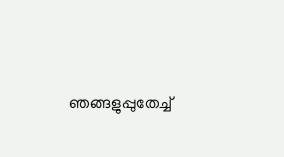ഞങ്ങളുപ്പുതേച്ച്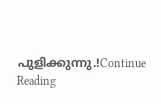പുളിക്കുന്നു.!Continue Reading